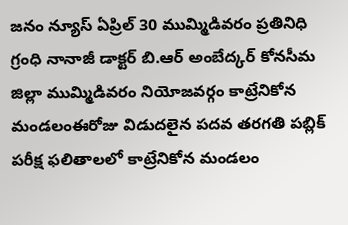జనం న్యూస్ ఏప్రిల్ 30 ముమ్మిడివరం ప్రతినిధి గ్రంధి నానాజీ డాక్టర్ బి.ఆర్ అంబేద్కర్ కోనసీమ జిల్లా ముమ్మిడివరం నియోజవర్గం కాట్రేనికోన మండలంఈరోజు విడుదలైన పదవ తరగతి పబ్లిక్ పరీక్ష ఫలితాలలో కాట్రేనికోన మండలం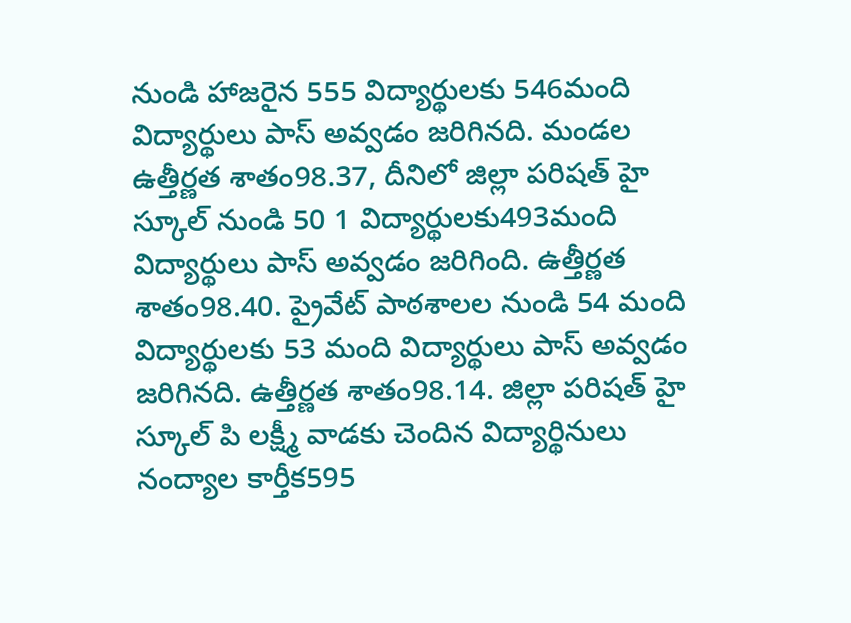నుండి హాజరైన 555 విద్యార్థులకు 546మంది విద్యార్థులు పాస్ అవ్వడం జరిగినది. మండల ఉత్తీర్ణత శాతం98.37, దీనిలో జిల్లా పరిషత్ హై స్కూల్ నుండి 50 1 విద్యార్థులకు493మంది విద్యార్థులు పాస్ అవ్వడం జరిగింది. ఉత్తీర్ణత శాతం98.40. ప్రైవేట్ పాఠశాలల నుండి 54 మంది విద్యార్థులకు 53 మంది విద్యార్థులు పాస్ అవ్వడం జరిగినది. ఉత్తీర్ణత శాతం98.14. జిల్లా పరిషత్ హై స్కూల్ పి లక్ష్మీ వాడకు చెందిన విద్యార్థినులు నంద్యాల కార్తీక595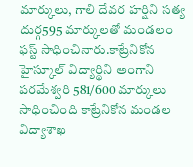మార్కులు, గాలి దేవర హర్షిని సత్య దుర్గ595 మార్కులతో మండలం ఫస్ట్ సాధించినారు.కాట్రేనికోన హైస్కూల్ విద్యార్థిని అంగాని పరమేశ్వరి 581/600 మార్కులు సాధించింది కాట్రేనికోన మండల విద్యాశాఖ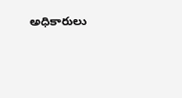అధికారులు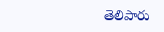తెలిపారు